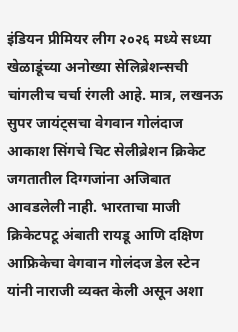इंडियन प्रीमियर लीग २०२६ मध्ये सध्या खेळाडूंच्या अनोख्या सेलिब्रेशन्सची चांगलीच चर्चा रंगली आहे. मात्र, लखनऊ सुपर जायंट्सचा वेगवान गोलंदाज आकाश सिंगचे चिट सेलीब्रेशन क्रिकेट जगतातील दिग्गजांना अजिबात आवडलेली नाही. भारताचा माजी क्रिकेटपटू अंबाती रायडू आणि दक्षिण आफ्रिकेचा वेगवान गोलंदज डेल स्टेन यांनी नाराजी व्यक्त केली असून अशा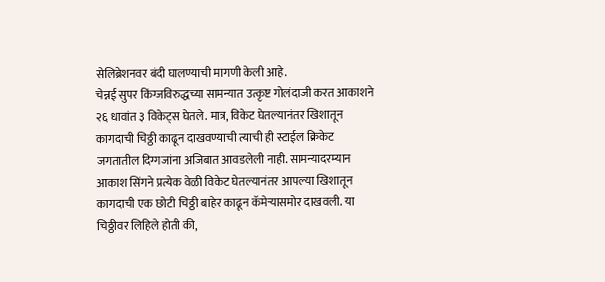सेलिब्रेशनवर बंदी घालण्याची मागणी केली आहे.
चेन्नई सुपर किंग्जविरुद्धच्या सामन्यात उत्कृष्ट गोलंदाजी करत आकाशने २६ धावांत ३ विकेट्स घेतले. मात्र, विकेट घेतल्यानंतर खिशातून कागदाची चिठ्ठी काढून दाखवण्याची त्याची ही स्टाईल क्रिकेट जगतातील दिग्गजांना अजिबात आवडलेली नाही. सामन्यादरम्यान आकाश सिंगने प्रत्येक वेळी विकेट घेतल्यानंतर आपल्या खिशातून कागदाची एक छोटी चिठ्ठी बाहेर काढून कॅमेऱ्यासमोर दाखवली. या चिठ्ठीवर लिहिले होती की,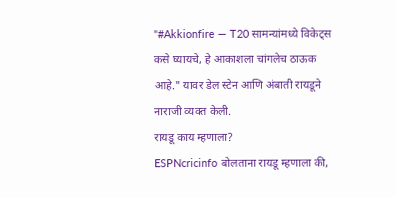"#Akkionfire — T20 सामन्यांमध्ये विकेट्स कसे घ्यायचे, हे आकाशला चांगलेच ठाऊक आहे." यावर डेल स्टेन आणि अंबाती रायडूने नाराजी व्यक्त केली.
रायडू काय म्हणाला?
ESPNcricinfo बोलताना रायडू म्हणाला की,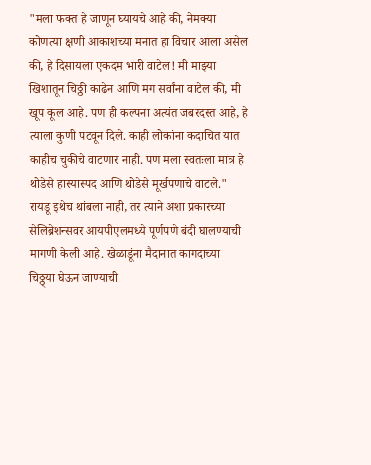"मला फक्त हे जाणून घ्यायचे आहे की, नेमक्या कोणत्या क्षणी आकाशच्या मनात हा विचार आला असेल की, हे दिसायला एकदम भारी वाटेल! मी माझ्या खिशातून चिठ्ठी काढेन आणि मग सर्वांना वाटेल की, मी खूप कूल आहे. पण ही कल्पना अत्यंत जबरदस्त आहे, हे त्याला कुणी पटवून दिले. काही लोकांना कदाचित यात काहीच चुकीचे वाटणार नाही. पण मला स्वतःला मात्र हे थोडेसे हास्यास्पद आणि थोडेसे मूर्खपणाचे वाटले." रायडू इथेच थांबला नाही, तर त्याने अशा प्रकारच्या सेलिब्रेशन्सवर आयपीएलमध्ये पूर्णपणे बंदी घालण्याची मागणी केली आहे. खेळाडूंना मैदानात कागदाच्या चिठ्ठ्या घेऊन जाण्याची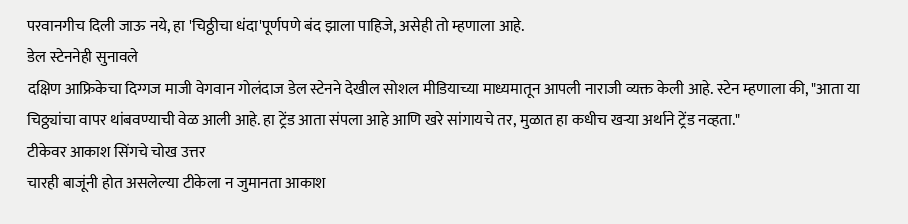परवानगीच दिली जाऊ नये, हा 'चिठ्ठीचा धंदा'पूर्णपणे बंद झाला पाहिजे, असेही तो म्हणाला आहे.
डेल स्टेननेही सुनावले
दक्षिण आफ्रिकेचा दिग्गज माजी वेगवान गोलंदाज डेल स्टेनने देखील सोशल मीडियाच्या माध्यमातून आपली नाराजी व्यक्त केली आहे. स्टेन म्हणाला की, "आता या चिठ्ठ्यांचा वापर थांबवण्याची वेळ आली आहे. हा ट्रेंड आता संपला आहे आणि खरे सांगायचे तर, मुळात हा कधीच खऱ्या अर्थाने ट्रेंड नव्हता."
टीकेवर आकाश सिंगचे चोख उत्तर
चारही बाजूंनी होत असलेल्या टीकेला न जुमानता आकाश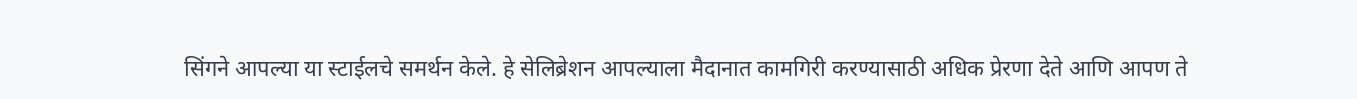सिंगने आपल्या या स्टाईलचे समर्थन केले. हे सेलिब्रेशन आपल्याला मैदानात कामगिरी करण्यासाठी अधिक प्रेरणा देते आणि आपण ते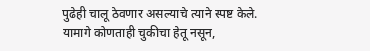पुढेही चालू ठेवणार असल्याचे त्याने स्पष्ट केले. यामागे कोणताही चुकीचा हेतू नसून,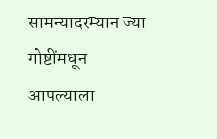सामन्यादरम्यान ज्या गोष्टींमधून आपल्याला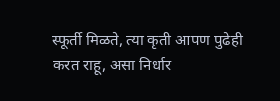स्फूर्ती मिळते, त्या कृती आपण पुढेही करत राहू, असा निर्धार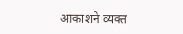आकाशने व्यक्त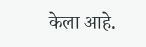केला आहे.